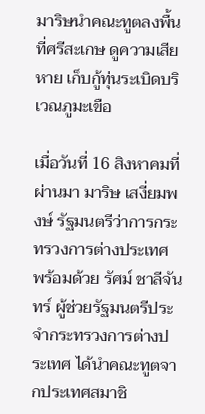มาริษนำคณะทูตลงพื้นที่ศรีสะเกษ ดูความเสียหาย เก็บกู้ทุ่นระเบิดบริเวณภูมะเขือ

เมื่อวันที่ 16 สิงหาคมที่ผ่านมา มาริษ เสงี่ยมพงษ์ รัฐมนตรีว่าการกระทรวงการต่างประเทศ พร้อมด้วย รัศม์ ชาลีจันทร์ ผู้ช่วยรัฐมนตรีประจำกระทรวงการต่างประเทศ ได้นำคณะทูตจากประเทศสมาชิ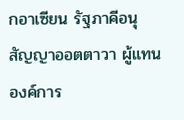กอาเซียน รัฐภาคีอนุสัญญาออตตาวา ผู้แทนองค์การ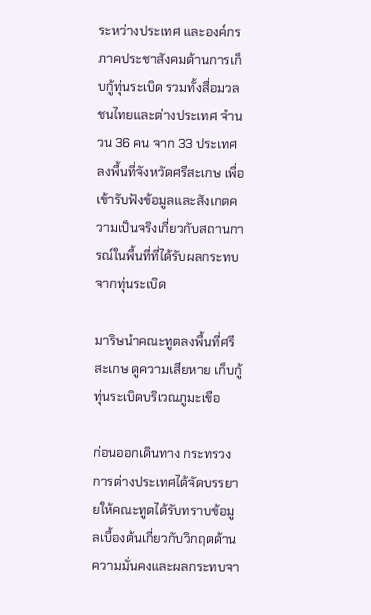ระหว่างประเทศ และองค์กรภาคประชาสังคมด้านการเก็บกู้ทุ่นระเบิด รวมทั้งสื่อมวลชนไทยและต่างประเทศ จำนวน 36 คน จาก 33 ประเทศ ลงพื้นที่จังหวัดศรีสะเกษ เพื่อเข้ารับฟังข้อมูลและสังเกตความเป็นจริงเกี่ยวกับสถานการณ์ในพื้นที่ที่ได้รับผลกระทบจากทุ่นระเบิด

มาริษนำคณะทูตลงพื้นที่ศรีสะเกษ ดูความเสียหาย เก็บกู้ทุ่นระเบิดบริเวณภูมะเขือ

ก่อนออกเดินทาง กระทรวงการต่างประเทศได้จัดบรรยายให้คณะทูตได้รับทราบข้อมูลเบื้องต้นเกี่ยวกับวิกฤตด้านความมั่นคงและผลกระทบจา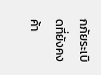กภัยระเบิดที่ยังคงค้า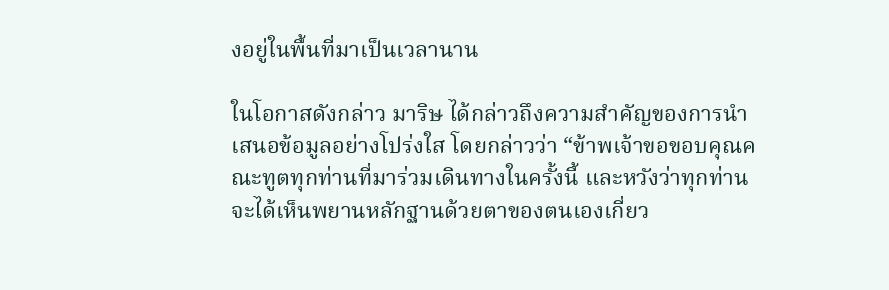งอยู่ในพื้นที่มาเป็นเวลานาน

ในโอกาสดังกล่าว มาริษ ได้กล่าวถึงความสำคัญของการนำเสนอข้อมูลอย่างโปร่งใส โดยกล่าวว่า “ข้าพเจ้าขอขอบคุณคณะทูตทุกท่านที่มาร่วมเดินทางในครั้งนี้ และหวังว่าทุกท่านจะได้เห็นพยานหลักฐานด้วยตาของตนเองเกี่ยว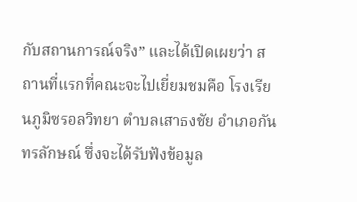กับสถานการณ์จริง” และได้เปิดเผยว่า สถานที่แรกที่คณะจะไปเยี่ยมชมคือ โรงเรียนภูมิซรอลวิทยา ตำบลเสาธงชัย อำเภอกันทรลักษณ์ ซึ่งจะได้รับฟังข้อมูล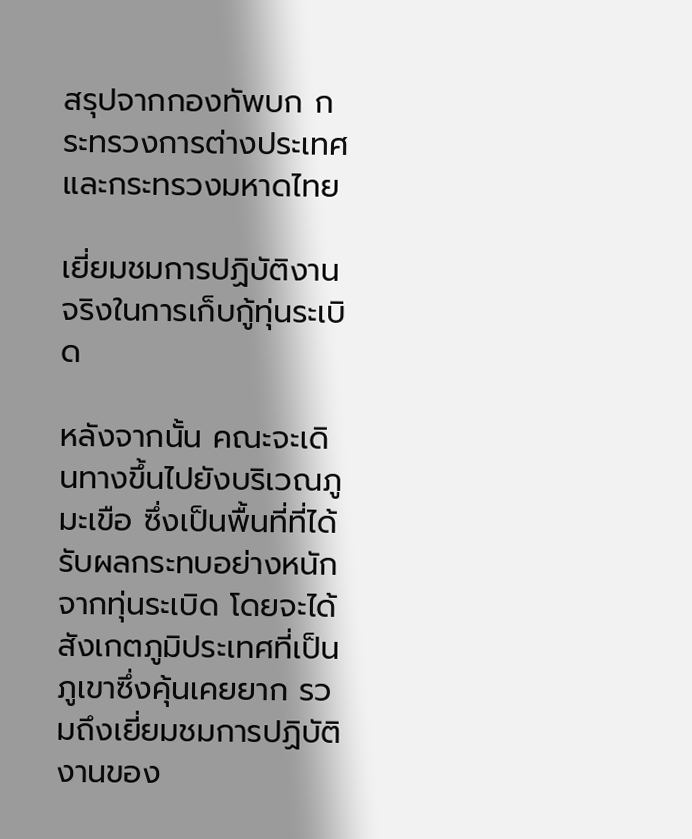สรุปจากกองทัพบก กระทรวงการต่างประเทศ และกระทรวงมหาดไทย

เยี่ยมชมการปฏิบัติงานจริงในการเก็บกู้ทุ่นระเบิด

หลังจากนั้น คณะจะเดินทางขึ้นไปยังบริเวณภูมะเขือ ซึ่งเป็นพื้นที่ที่ได้รับผลกระทบอย่างหนักจากทุ่นระเบิด โดยจะได้สังเกตภูมิประเทศที่เป็นภูเขาซึ่งคุ้นเคยยาก รวมถึงเยี่ยมชมการปฏิบัติงานของ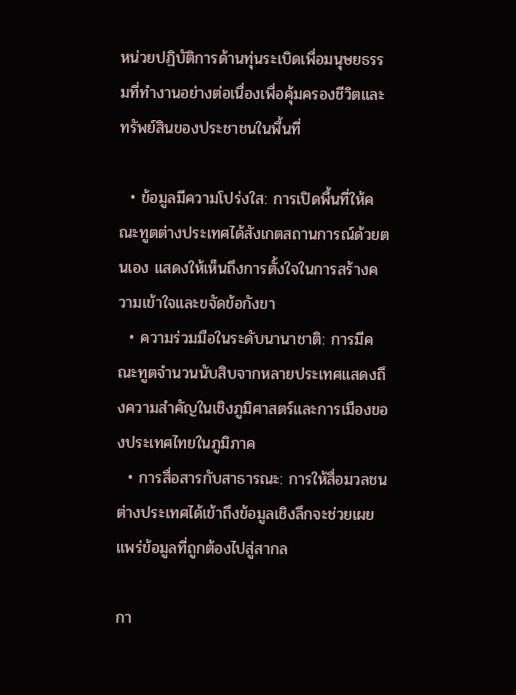หน่วยปฏิบัติการด้านทุ่นระเบิดเพื่อมนุษยธรรมที่ทำงานอย่างต่อเนื่องเพื่อคุ้มครองชีวิตและทรัพย์สินของประชาชนในพื้นที่

  • ข้อมูลมีความโปร่งใส: การเปิดพื้นที่ให้คณะทูตต่างประเทศได้สังเกตสถานการณ์ด้วยตนเอง แสดงให้เห็นถึงการตั้งใจในการสร้างความเข้าใจและขจัดข้อกังขา
  • ความร่วมมือในระดับนานาชาติ: การมีคณะทูตจำนวนนับสิบจากหลายประเทศแสดงถึงความสำคัญในเชิงภูมิศาสตร์และการเมืองของประเทศไทยในภูมิภาค
  • การสื่อสารกับสาธารณะ: การให้สื่อมวลชนต่างประเทศได้เข้าถึงข้อมูลเชิงลึกจะช่วยเผยแพร่ข้อมูลที่ถูกต้องไปสู่สากล

กา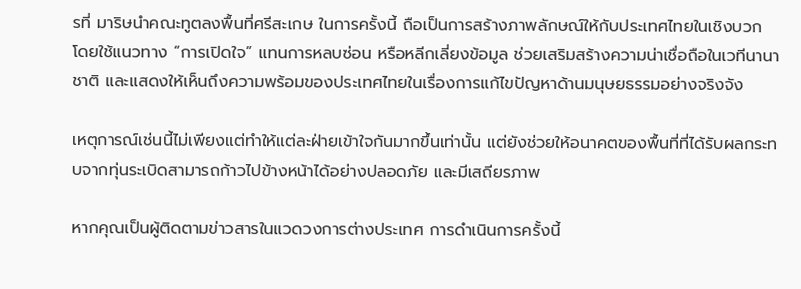รที่ มาริษนำคณะทูตลงพื้นที่ศรีสะเกษ ในการครั้งนี้ ถือเป็นการสร้างภาพลักษณ์ให้กับประเทศไทยในเชิงบวก โดยใช้แนวทาง “การเปิดใจ” แทนการหลบซ่อน หรือหลีกเลี่ยงข้อมูล ช่วยเสริมสร้างความน่าเชื่อถือในเวทีนานาชาติ และแสดงให้เห็นถึงความพร้อมของประเทศไทยในเรื่องการแก้ไขปัญหาด้านมนุษยธรรมอย่างจริงจัง

เหตุการณ์เช่นนี้ไม่เพียงแต่ทำให้แต่ละฝ่ายเข้าใจกันมากขึ้นเท่านั้น แต่ยังช่วยให้อนาคตของพื้นที่ที่ได้รับผลกระทบจากทุ่นระเบิดสามารถก้าวไปข้างหน้าได้อย่างปลอดภัย และมีเสถียรภาพ

หากคุณเป็นผู้ติดตามข่าวสารในแวดวงการต่างประเทศ การดำเนินการครั้งนี้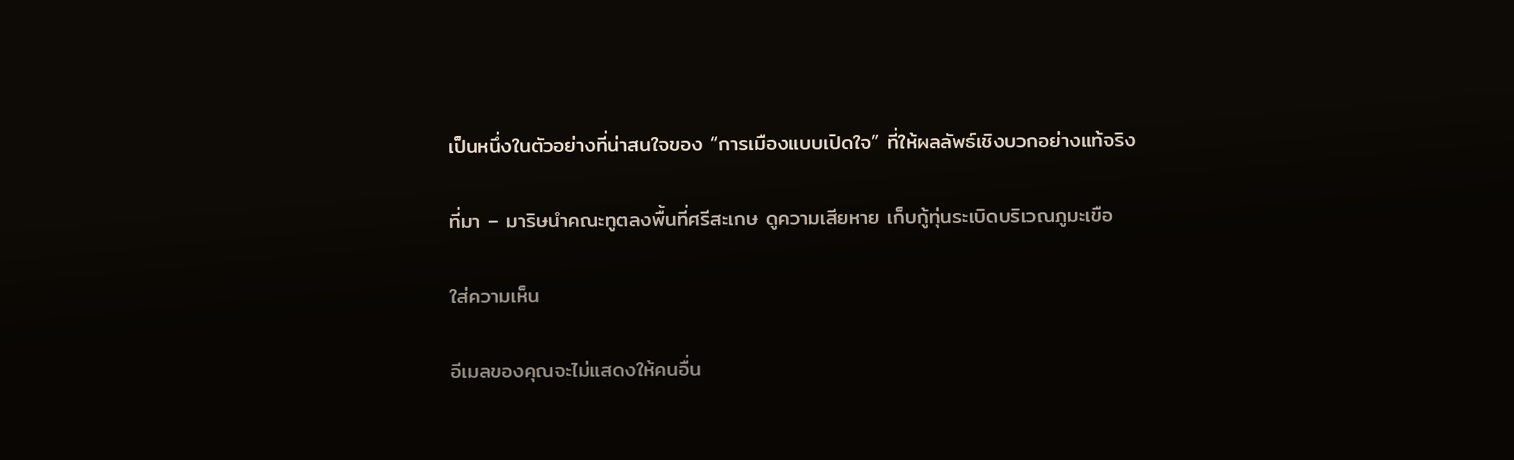เป็นหนึ่งในตัวอย่างที่น่าสนใจของ “การเมืองแบบเปิดใจ” ที่ให้ผลลัพธ์เชิงบวกอย่างแท้จริง

ที่มา – มาริษนำคณะทูตลงพื้นที่ศรีสะเกษ ดูความเสียหาย เก็บกู้ทุ่นระเบิดบริเวณภูมะเขือ

ใส่ความเห็น

อีเมลของคุณจะไม่แสดงให้คนอื่น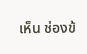เห็น ช่องข้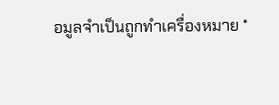อมูลจำเป็นถูกทำเครื่องหมาย *